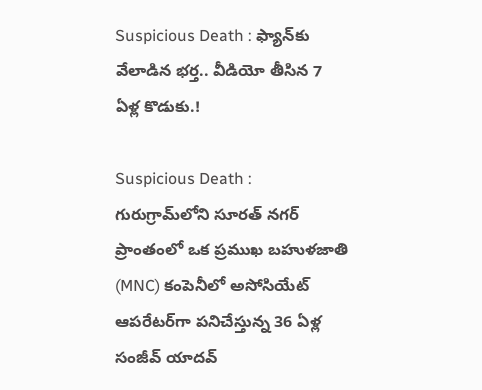Suspicious Death : ఫ్యాన్‌కు వేలాడిన భర్త.. వీడియో తీసిన 7 ఏళ్ల కొడుకు.!

Suspicious Death : గురుగ్రామ్‌లోని సూరత్ నగర్ ప్రాంతంలో ఒక ప్రముఖ బహుళజాతి (MNC) కంపెనీలో అసోసియేట్ ఆపరేటర్‌గా పనిచేస్తున్న 36 ఏళ్ల సంజీవ్ యాదవ్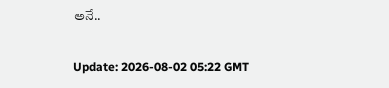అనే..

Update: 2026-08-02 05:22 GMT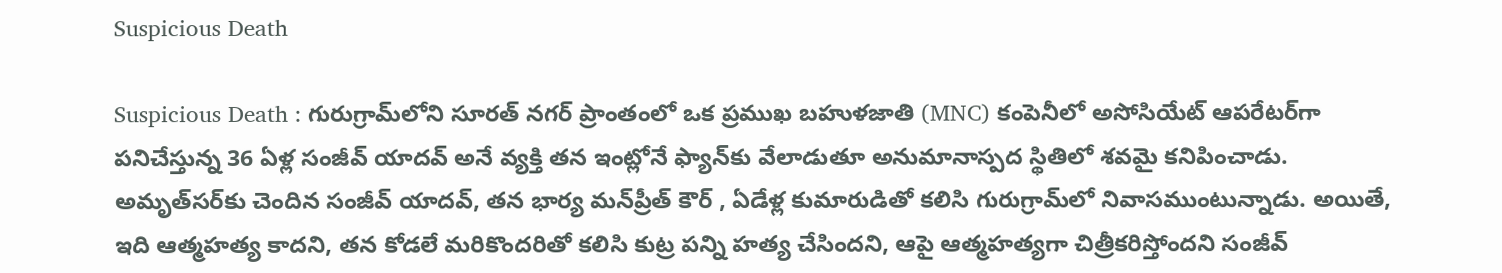Suspicious Death

Suspicious Death : గురుగ్రామ్‌లోని సూరత్ నగర్ ప్రాంతంలో ఒక ప్రముఖ బహుళజాతి (MNC) కంపెనీలో అసోసియేట్ ఆపరేటర్‌గా పనిచేస్తున్న 36 ఏళ్ల సంజీవ్ యాదవ్ అనే వ్యక్తి తన ఇంట్లోనే ఫ్యాన్‌కు వేలాడుతూ అనుమానాస్పద స్థితిలో శవమై కనిపించాడు. అమృత్‌సర్‌కు చెందిన సంజీవ్ యాదవ్, తన భార్య మన్‌ప్రీత్ కౌర్ , ఏడేళ్ల కుమారుడితో కలిసి గురుగ్రామ్‌లో నివాసముంటున్నాడు. అయితే, ఇది ఆత్మహత్య కాదని, తన కోడలే మరికొందరితో కలిసి కుట్ర పన్ని హత్య చేసిందని, ఆపై ఆత్మహత్యగా చిత్రీకరిస్తోందని సంజీవ్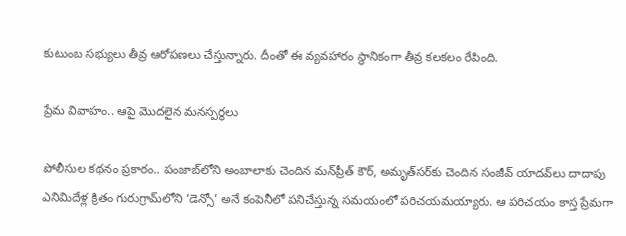కుటుంబ సభ్యులు తీవ్ర ఆరోపణలు చేస్తున్నారు. దీంతో ఈ వ్యవహారం స్థానికంగా తీవ్ర కలకలం రేపింది.

ప్రేమ వివాహం.. ఆపై మొదలైన మనస్పర్థలు

పోలీసుల కథనం ప్రకారం.. పంజాబ్‌లోని అంబాలాకు చెందిన మన్‌ప్రీత్ కౌర్, అమృత్‌సర్‌కు చెందిన సంజీవ్ యాదవ్‌లు దాదాపు ఎనిమిదేళ్ల క్రితం గురుగ్రామ్‌లోని ‘డెన్సో’ అనే కంపెనీలో పనిచేస్తున్న సమయంలో పరిచయమయ్యారు. ఆ పరిచయం కాస్త ప్రేమగా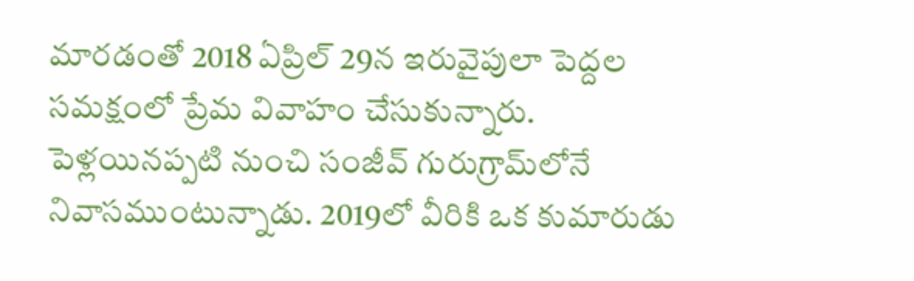మారడంతో 2018 ఏప్రిల్ 29న ఇరువైపులా పెద్దల సమక్షంలో ప్రేమ వివాహం చేసుకున్నారు. పెళ్లయినప్పటి నుంచి సంజీవ్ గురుగ్రామ్‌లోనే నివాసముంటున్నాడు. 2019లో వీరికి ఒక కుమారుడు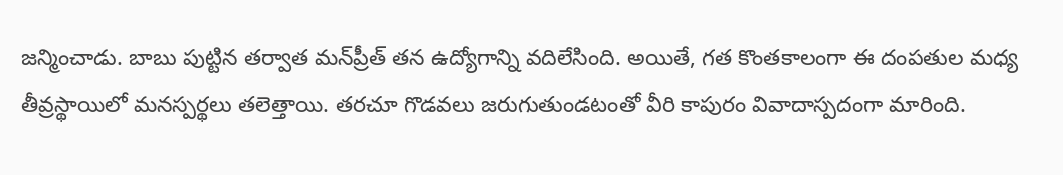జన్మించాడు. బాబు పుట్టిన తర్వాత మన్‌ప్రీత్ తన ఉద్యోగాన్ని వదిలేసింది. అయితే, గత కొంతకాలంగా ఈ దంపతుల మధ్య తీవ్రస్థాయిలో మనస్పర్థలు తలెత్తాయి. తరచూ గొడవలు జరుగుతుండటంతో వీరి కాపురం వివాదాస్పదంగా మారింది.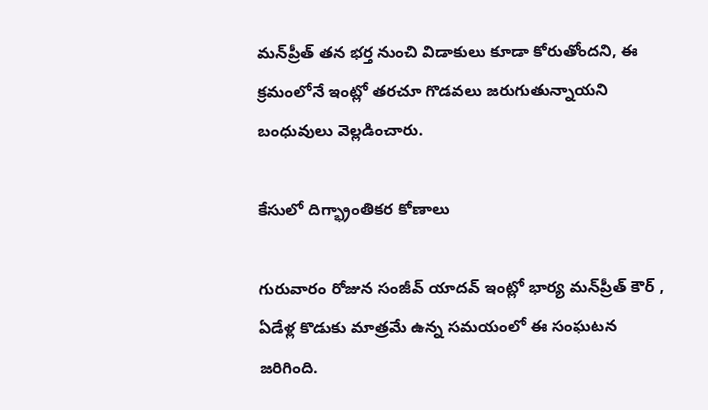మన్‌ప్రీత్ తన భర్త నుంచి విడాకులు కూడా కోరుతోందని, ఈ క్రమంలోనే ఇంట్లో తరచూ గొడవలు జరుగుతున్నాయని బంధువులు వెల్లడించారు.

కేసులో దిగ్భ్రాంతికర కోణాలు

గురువారం రోజున సంజీవ్ యాదవ్ ఇంట్లో భార్య మన్‌ప్రీత్ కౌర్ , ఏడేళ్ల కొడుకు మాత్రమే ఉన్న సమయంలో ఈ సంఘటన జరిగింది.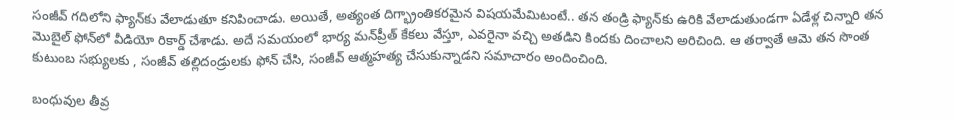సంజీవ్ గదిలోని ఫ్యాన్‌కు వేలాడుతూ కనిపించాడు. అయితే, అత్యంత దిగ్భ్రాంతికరమైన విషయమేమిటంటే.. తన తండ్రి ఫ్యాన్‌కు ఉరికి వేలాడుతుండగా ఏడేళ్ల చిన్నారి తన మొబైల్ ఫోన్‌లో వీడియో రికార్డ్ చేశాడు. అదే సమయంలో భార్య మన్‌ప్రీత్ కేకలు వేస్తూ, ఎవరైనా వచ్చి అతడిని కిందకు దించాలని అరిచింది. ఆ తర్వాతే ఆమె తన సొంత కుటుంబ సభ్యులకు , సంజీవ్ తల్లిదండ్రులకు ఫోన్ చేసి, సంజీవ్ ఆత్మహత్య చేసుకున్నాడని సమాచారం అందించింది.

బంధువుల తీవ్ర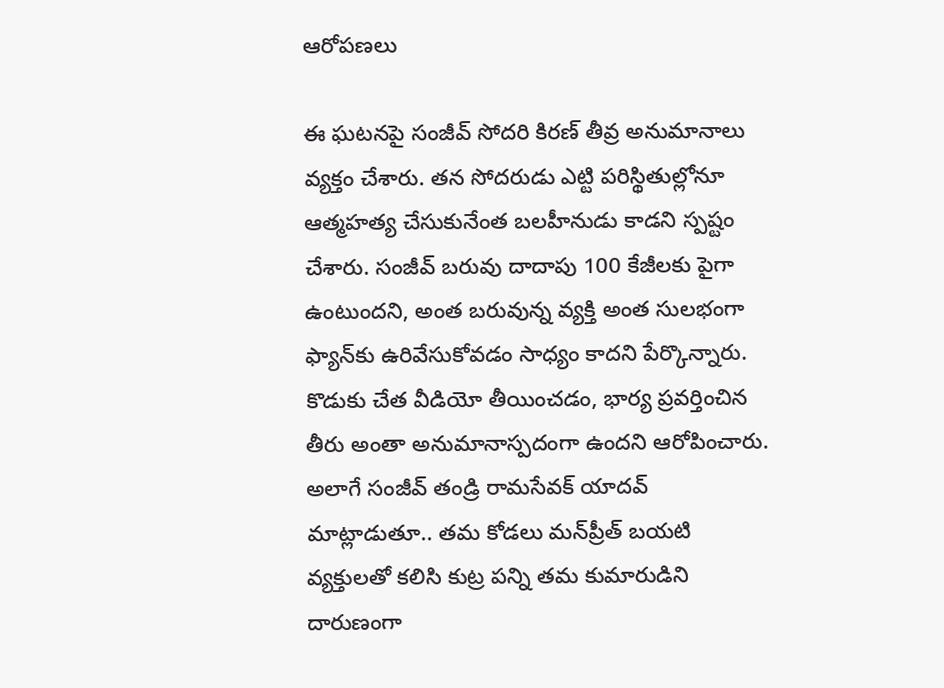ఆరోపణలు

ఈ ఘటనపై సంజీవ్ సోదరి కిరణ్ తీవ్ర అనుమానాలు వ్యక్తం చేశారు. తన సోదరుడు ఎట్టి పరిస్థితుల్లోనూ ఆత్మహత్య చేసుకునేంత బలహీనుడు కాడని స్పష్టం చేశారు. సంజీవ్ బరువు దాదాపు 100 కేజీలకు పైగా ఉంటుందని, అంత బరువున్న వ్యక్తి అంత సులభంగా ఫ్యాన్‌కు ఉరివేసుకోవడం సాధ్యం కాదని పేర్కొన్నారు. కొడుకు చేత వీడియో తీయించడం, భార్య ప్రవర్తించిన తీరు అంతా అనుమానాస్పదంగా ఉందని ఆరోపించారు. అలాగే సంజీవ్ తండ్రి రామసేవక్ యాదవ్ మాట్లాడుతూ.. తమ కోడలు మన్‌ప్రీత్ బయటి వ్యక్తులతో కలిసి కుట్ర పన్ని తమ కుమారుడిని దారుణంగా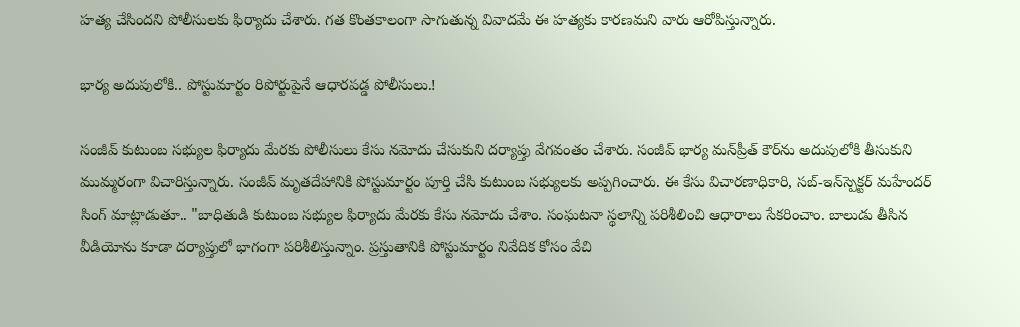హత్య చేసిందని పోలీసులకు ఫిర్యాదు చేశారు. గత కొంతకాలంగా సాగుతున్న వివాదమే ఈ హత్యకు కారణమని వారు ఆరోపిస్తున్నారు.

భార్య అదుపులోకి.. పోస్టుమార్టం రిపోర్టుపైనే ఆధారపడ్డ పోలీసులు.!

సంజీవ్ కుటుంబ సభ్యుల ఫిర్యాదు మేరకు పోలీసులు కేసు నమోదు చేసుకుని దర్యాప్తు వేగవంతం చేశారు. సంజీవ్ భార్య మన్‌ప్రీత్ కౌర్‌ను అదుపులోకి తీసుకుని ముమ్మరంగా విచారిస్తున్నారు. సంజీవ్ మృతదేహానికి పోస్టుమార్టం పూర్తి చేసి కుటుంబ సభ్యులకు అప్పగించారు. ఈ కేసు విచారణాధికారి, సబ్-ఇన్‌స్పెక్టర్ మహేందర్ సింగ్ మాట్లాడుతూ.. "బాధితుడి కుటుంబ సభ్యుల ఫిర్యాదు మేరకు కేసు నమోదు చేశాం. సంఘటనా స్థలాన్ని పరిశీలించి ఆధారాలు సేకరించాం. బాలుడు తీసిన వీడియోను కూడా దర్యాప్తులో భాగంగా పరిశీలిస్తున్నాం. ప్రస్తుతానికి పోస్టుమార్టం నివేదిక కోసం వేచి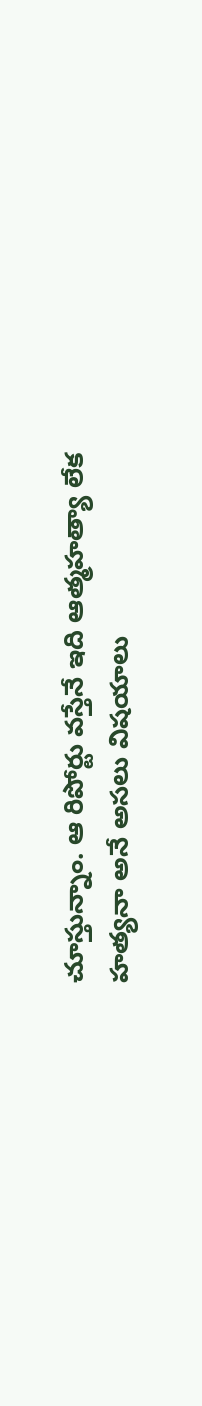చూస్తున్నాం. ఆ రిపోర్టు వస్తేనే ఇది ఆత్మహత్యా లేక హత్యనా అనే అసలు విషయాలు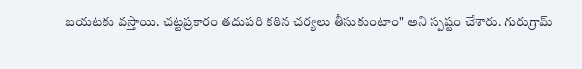బయటకు వస్తాయి. చట్టప్రకారం తదుపరి కఠిన చర్యలు తీసుకుంటాం" అని స్పష్టం చేశారు. గురుగ్రామ్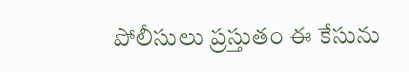పోలీసులు ప్రస్తుతం ఈ కేసును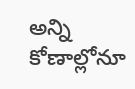అన్ని కోణాల్లోనూ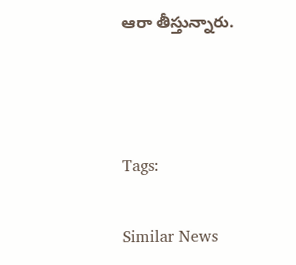ఆరా తీస్తున్నారు.



Tags:

Similar News